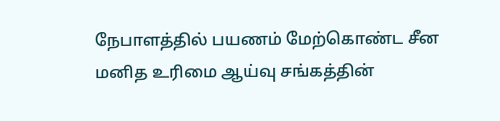நேபாளத்தில் பயணம் மேற்கொண்ட சீன மனித உரிமை ஆய்வு சங்கத்தின்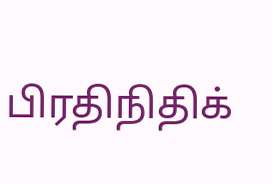பிரதிநிதிக்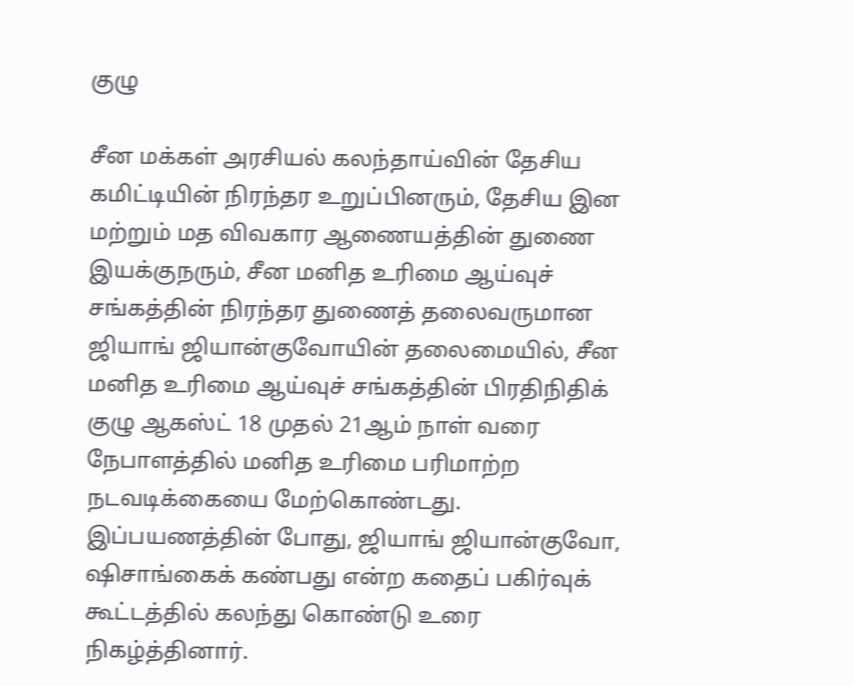குழு

சீன மக்கள் அரசியல் கலந்தாய்வின் தேசிய கமிட்டியின் நிரந்தர உறுப்பினரும், தேசிய இன மற்றும் மத விவகார ஆணையத்தின் துணை இயக்குநரும், சீன மனித உரிமை ஆய்வுச் சங்கத்தின் நிரந்தர துணைத் தலைவருமான ஜியாங் ஜியான்குவோயின் தலைமையில், சீன மனித உரிமை ஆய்வுச் சங்கத்தின் பிரதிநிதிக் குழு ஆகஸ்ட் 18 முதல் 21ஆம் நாள் வரை நேபாளத்தில் மனித உரிமை பரிமாற்ற நடவடிக்கையை மேற்கொண்டது. இப்பயணத்தின் போது, ஜியாங் ஜியான்குவோ, ஷிசாங்கைக் கண்பது என்ற கதைப் பகிர்வுக் கூட்டத்தில் கலந்து கொண்டு உரை நிகழ்த்தினார்.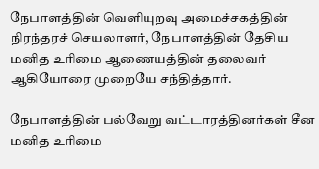நேபாளத்தின் வெளியுறவு அமைச்சகத்தின் நிரந்தரச் செயலாளர், நேபாளத்தின் தேசிய மனித உரிமை ஆணையத்தின் தலைவர் ஆகியோரை முறையே சந்தித்தார்.

நேபாளத்தின் பல்வேறு வட்டாரத்தினர்கள் சீன மனித உரிமை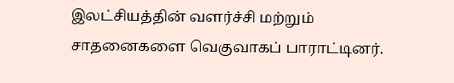இலட்சியத்தின் வளர்ச்சி மற்றும் சாதனைகளை வெகுவாகப் பாராட்டினர்.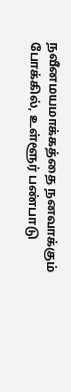நவீனமயமாக்கத்தை நனவாக்கும் போக்கில், உள்ளூர் பண்பாடு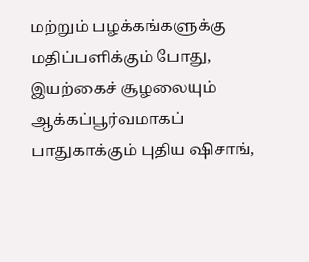மற்றும் பழக்கங்களுக்கு மதிப்பளிக்கும் போது, இயற்கைச் சூழலையும் ஆக்கப்பூர்வமாகப் பாதுகாக்கும் புதிய ஷிசாங்,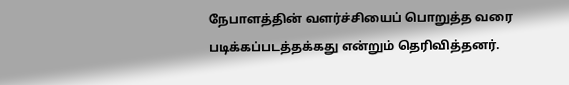நேபாளத்தின் வளர்ச்சியைப் பொறுத்த வரை படிக்கப்படத்தக்கது என்றும் தெரிவித்தனர்.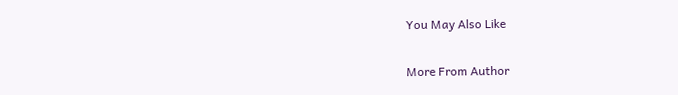You May Also Like

More From Author